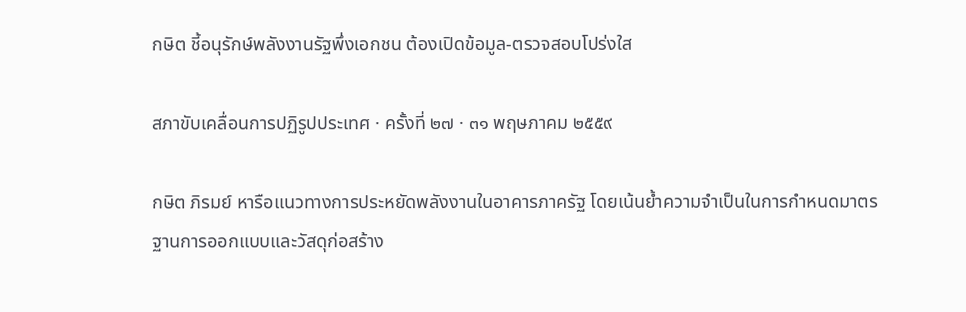กษิต ชี้อนุรักษ์พลังงานรัฐพึ่งเอกชน ต้องเปิดข้อมูล-ตรวจสอบโปร่งใส

สภาขับเคลื่อนการปฏิรูปประเทศ · ครั้งที่ ๒๗ · ๓๑ พฤษภาคม ๒๕๕๙

กษิต ภิรมย์ หารือแนวทางการประหยัดพลังงานในอาคารภาครัฐ โดยเน้นย้ำความจำเป็นในการกำหนดมาตรฐานการออกแบบและวัสดุก่อสร้าง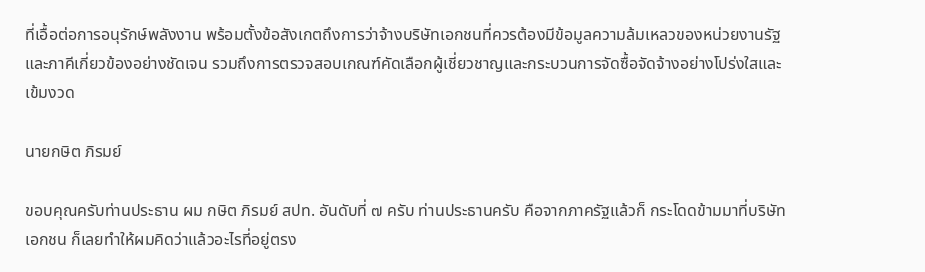ที่เอื้อต่อการอนุรักษ์พลังงาน พร้อมตั้งข้อสังเกตถึงการว่าจ้างบริษัทเอกชนที่ควรต้องมีข้อมูลความล้มเหลวของหน่วยงานรัฐและภาคีเกี่ยวข้องอย่างชัดเจน รวมถึงการตรวจสอบเกณฑ์คัดเลือกผู้เชี่ยวชาญและกระบวนการจัดซื้อจัดจ้างอย่างโปร่งใสและเข้มงวด

นายกษิต ภิรมย์

ขอบคุณครับท่านประธาน ผม กษิต ภิรมย์ สปท. อันดับที่ ๗ ครับ ท่านประธานครับ คือจากภาครัฐแล้วก็ กระโดดข้ามมาที่บริษัทเอกชน ก็เลยทําให้ผมคิดว่าแล้วอะไรที่อยู่ตรง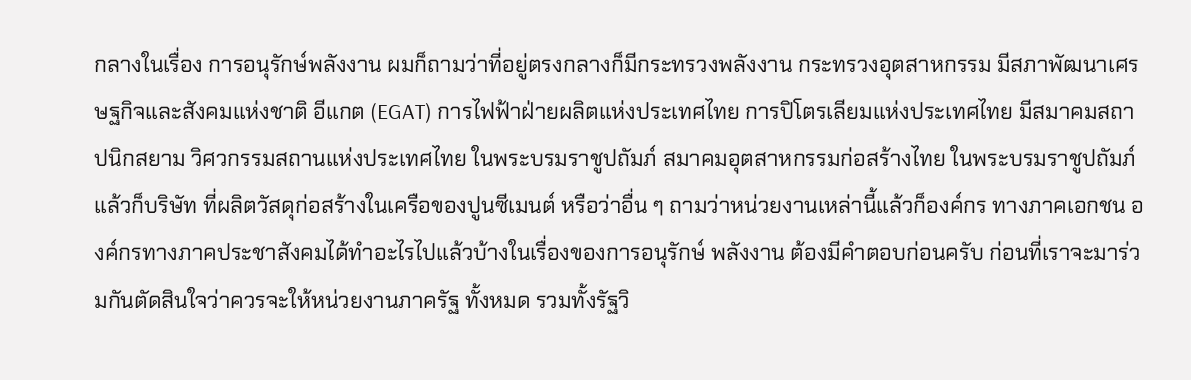กลางในเรื่อง การอนุรักษ์พลังงาน ผมก็ถามว่าที่อยู่ตรงกลางก็มีกระทรวงพลังงาน กระทรวงอุตสาหกรรม มีสภาพัฒนาเศรษฐกิจและสังคมแห่งชาติ อีแกต (EGAT) การไฟฟ้าฝ่ายผลิตแห่งประเทศไทย การปิโตรเลียมแห่งประเทศไทย มีสมาคมสถาปนิกสยาม วิศวกรรมสถานแห่งประเทศไทย ในพระบรมราชูปถัมภ์ สมาคมอุตสาหกรรมก่อสร้างไทย ในพระบรมราชูปถัมภ์ แล้วก็บริษัท ที่ผลิตวัสดุก่อสร้างในเครือของปูนซีเมนต์ หรือว่าอื่น ๆ ถามว่าหน่วยงานเหล่านี้แล้วก็องค์กร ทางภาคเอกชน องค์กรทางภาคประชาสังคมได้ทําอะไรไปแล้วบ้างในเรื่องของการอนุรักษ์ พลังงาน ต้องมีคําตอบก่อนครับ ก่อนที่เราจะมาร่วมกันตัดสินใจว่าควรจะให้หน่วยงานภาครัฐ ทั้งหมด รวมทั้งรัฐวิ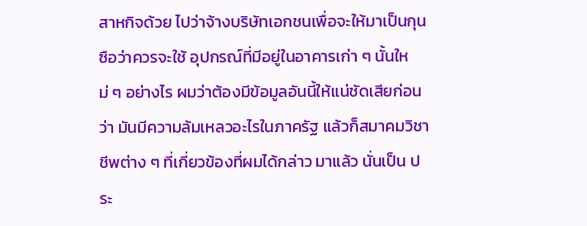สาหกิจด้วย ไปว่าจ้างบริษัทเอกชนเพื่อจะให้มาเป็นกุนซือว่าควรจะใช้ อุปกรณ์ที่มีอยู่ในอาคารเก่า ๆ นั้นใหม่ ๆ อย่างไร ผมว่าต้องมีข้อมูลอันนี้ให้แน่ชัดเสียก่อนว่า มันมีความล้มเหลวอะไรในภาครัฐ แล้วก็สมาคมวิชาชีพต่าง ๆ ที่เกี่ยวข้องที่ผมได้กล่าว มาแล้ว นั่นเป็น ประ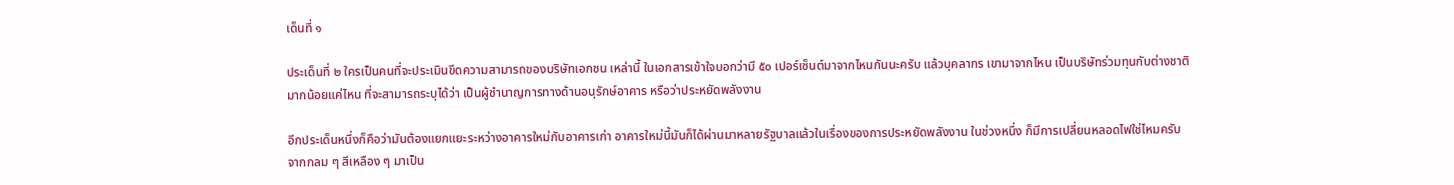เด็นที่ ๑

ประเด็นที่ ๒ ใครเป็นคนที่จะประเมินขีดความสามารถของบริษัทเอกชน เหล่านี้ ในเอกสารเข้าใจบอกว่ามี ๕๐ เปอร์เซ็นต์มาจากไหนกันนะครับ แล้วบุคลากร เขามาจากไหน เป็นบริษัทร่วมทุนกับต่างชาติมากน้อยแค่ไหน ที่จะสามารถระบุได้ว่า เป็นผู้ชํานาญการทางด้านอนุรักษ์อาคาร หรือว่าประหยัดพลังงาน

อีกประเด็นหนึ่งก็คือว่ามันต้องแยกแยะระหว่างอาคารใหม่กับอาคารเก่า อาคารใหม่นี้มันก็ได้ผ่านมาหลายรัฐบาลแล้วในเรื่องของการประหยัดพลังงาน ในช่วงหนึ่ง ก็มีการเปลี่ยนหลอดไฟใช่ไหมครับ จากกลม ๆ สีเหลือง ๆ มาเป็น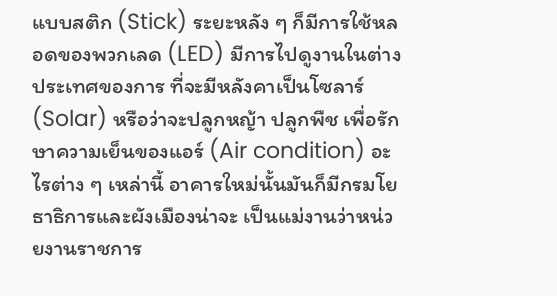แบบสติก (Stick) ระยะหลัง ๆ ก็มีการใช้หลอดของพวกเลด (LED) มีการไปดูงานในต่างประเทศของการ ที่จะมีหลังคาเป็นโซลาร์ (Solar) หรือว่าจะปลูกหญ้า ปลูกพืช เพื่อรักษาความเย็นของแอร์ (Air condition) อะไรต่าง ๆ เหล่านี้ อาคารใหม่นั้นมันก็มีกรมโยธาธิการและผังเมืองน่าจะ เป็นแม่งานว่าหน่วยงานราชการ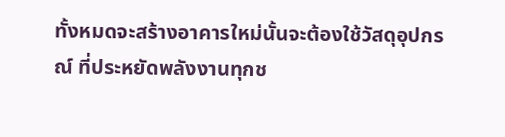ทั้งหมดจะสร้างอาคารใหม่นั้นจะต้องใช้วัสดุอุปกรณ์ ที่ประหยัดพลังงานทุกช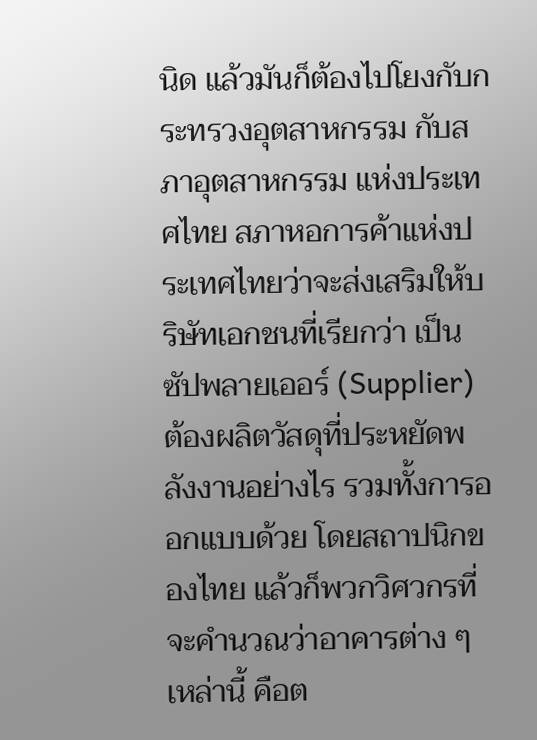นิด แล้วมันก็ต้องไปโยงกับกระทรวงอุตสาหกรรม กับสภาอุตสาหกรรม แห่งประเทศไทย สภาหอการค้าแห่งประเทศไทยว่าจะส่งเสริมให้บริษัทเอกชนที่เรียกว่า เป็นซัปพลายเออร์ (Supplier) ต้องผลิตวัสดุที่ประหยัดพลังงานอย่างไร รวมทั้งการออกแบบด้วย โดยสถาปนิกของไทย แล้วก็พวกวิศวกรที่จะคํานวณว่าอาคารต่าง ๆ เหล่านี้ คือต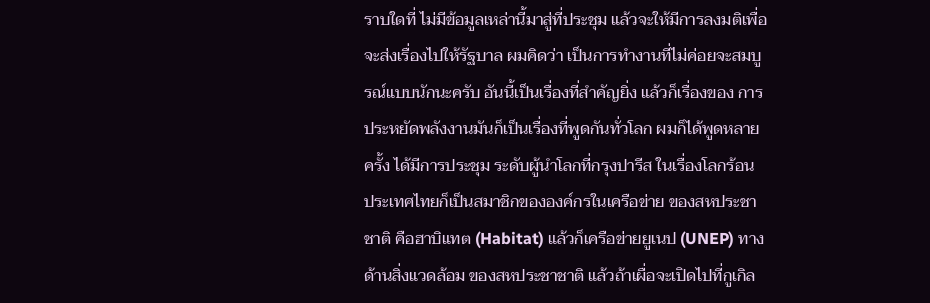ราบใดที่ ไม่มีข้อมูลเหล่านี้มาสู่ที่ประชุม แล้วจะให้มีการลงมติเพื่อจะส่งเรื่องไปให้รัฐบาล ผมคิดว่า เป็นการทํางานที่ไม่ค่อยจะสมบูรณ์แบบนักนะครับ อันนี้เป็นเรื่องที่สําคัญยิ่ง แล้วก็เรื่องของ การประหยัดพลังงานมันก็เป็นเรื่องที่พูดกันทั่วโลก ผมก็ได้พูดหลายครั้ง ได้มีการประชุม ระดับผู้นําโลกที่กรุงปารีส ในเรื่องโลกร้อน ประเทศไทยก็เป็นสมาชิกขององค์กรในเครือข่าย ของสหประชาชาติ คือฮาบิแทต (Habitat) แล้วก็เครือข่ายยูเนป (UNEP) ทางด้านสิ่งแวดล้อม ของสหประชาชาติ แล้วถ้าเผื่อจะเปิดไปที่กูเกิล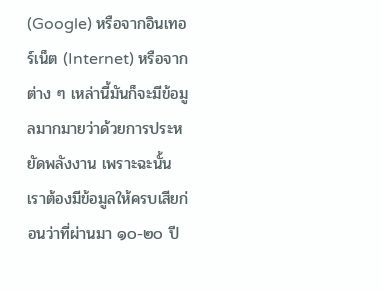(Google) หรือจากอินเทอร์เน็ต (Internet) หรือจากต่าง ๆ เหล่านี้มันก็จะมีข้อมูลมากมายว่าด้วยการประหยัดพลังงาน เพราะฉะนั้น เราต้องมีข้อมูลให้ครบเสียก่อนว่าที่ผ่านมา ๑๐-๒๐ ปี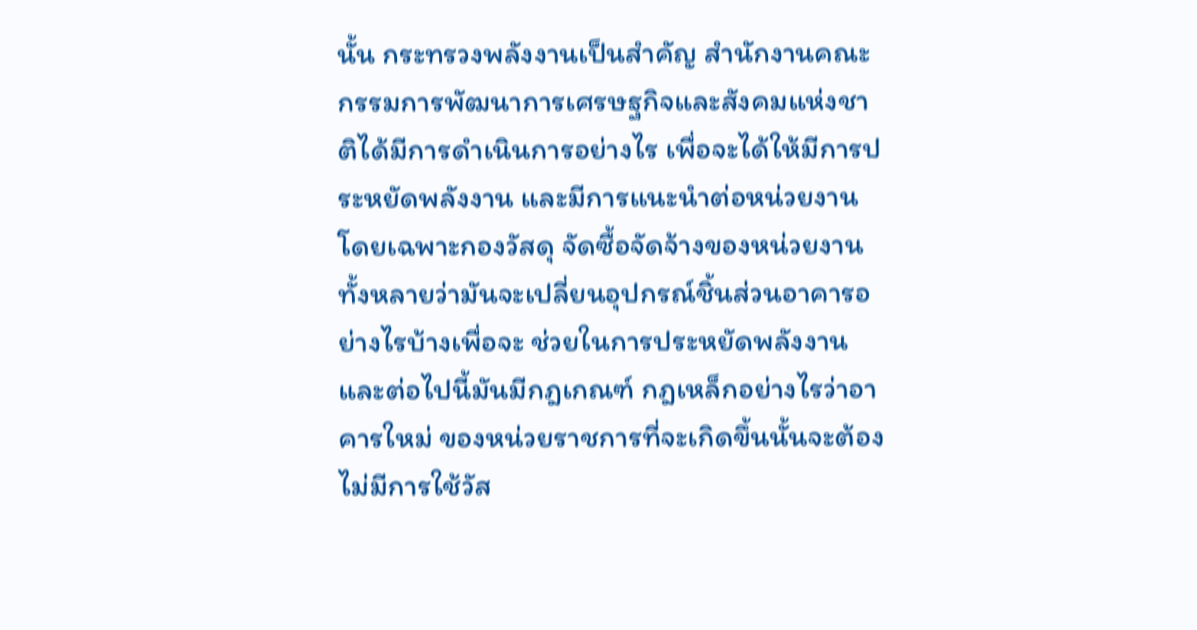นั้น กระทรวงพลังงานเป็นสําคัญ สํานักงานคณะกรรมการพัฒนาการเศรษฐกิจและสังคมแห่งชาติได้มีการดําเนินการอย่างไร เพื่อจะได้ให้มีการประหยัดพลังงาน และมีการแนะนําต่อหน่วยงาน โดยเฉพาะกองวัสดุ จัดซื้อจัดจ้างของหน่วยงานทั้งหลายว่ามันจะเปลี่ยนอุปกรณ์ชิ้นส่วนอาคารอย่างไรบ้างเพื่อจะ ช่วยในการประหยัดพลังงาน และต่อไปนี้มันมีกฎเกณฑ์ กฎเหล็กอย่างไรว่าอาคารใหม่ ของหน่วยราชการที่จะเกิดขึ้นนั้นจะต้องไม่มีการใช้วัส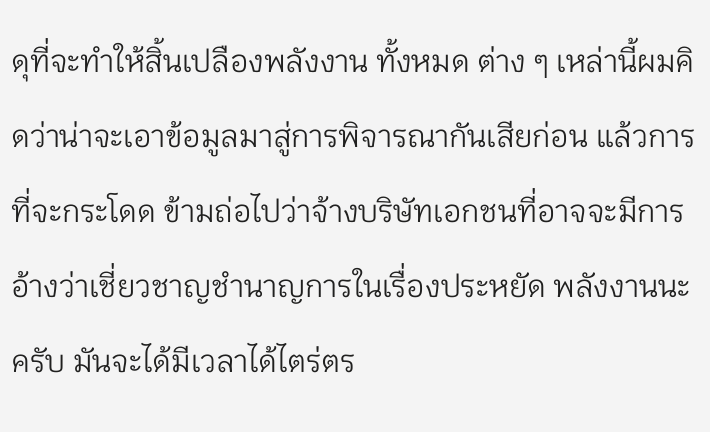ดุที่จะทําให้สิ้นเปลืองพลังงาน ทั้งหมด ต่าง ๆ เหล่านี้ผมคิดว่าน่าจะเอาข้อมูลมาสู่การพิจารณากันเสียก่อน แล้วการที่จะกระโดด ข้ามถ่อไปว่าจ้างบริษัทเอกชนที่อาจจะมีการอ้างว่าเชี่ยวชาญชํานาญการในเรื่องประหยัด พลังงานนะครับ มันจะได้มีเวลาได้ไตร่ตร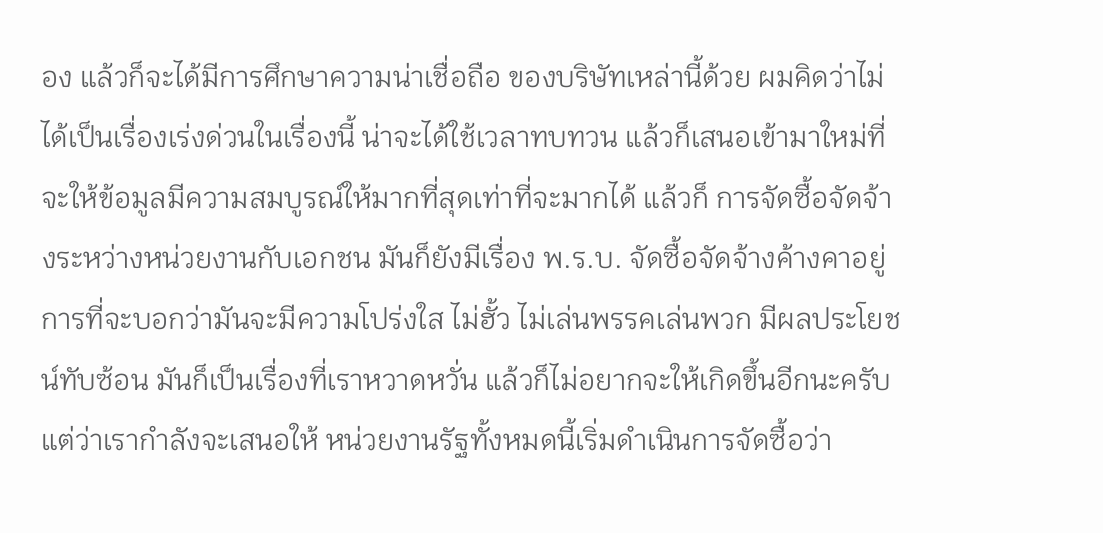อง แล้วก็จะได้มีการศึกษาความน่าเชื่อถือ ของบริษัทเหล่านี้ด้วย ผมคิดว่าไม่ได้เป็นเรื่องเร่งด่วนในเรื่องนี้ น่าจะได้ใช้เวลาทบทวน แล้วก็เสนอเข้ามาใหม่ที่จะให้ข้อมูลมีความสมบูรณ์ให้มากที่สุดเท่าที่จะมากได้ แล้วก็ การจัดซื้อจัดจ้างระหว่างหน่วยงานกับเอกชน มันก็ยังมีเรื่อง พ.ร.บ. จัดซื้อจัดจ้างค้างคาอยู่ การที่จะบอกว่ามันจะมีความโปร่งใส ไม่ฮั้ว ไม่เล่นพรรคเล่นพวก มีผลประโยชน์ทับซ้อน มันก็เป็นเรื่องที่เราหวาดหวั่น แล้วก็ไม่อยากจะให้เกิดขึ้นอีกนะครับ แต่ว่าเรากําลังจะเสนอให้ หน่วยงานรัฐทั้งหมดนี้เริ่มดําเนินการจัดซื้อว่า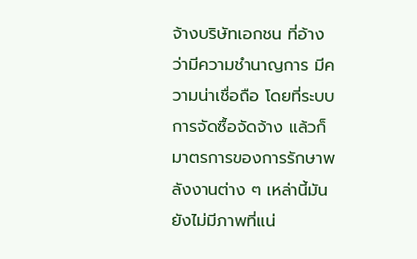จ้างบริษัทเอกชน ที่อ้างว่ามีความชํานาญการ มีความน่าเชื่อถือ โดยที่ระบบการจัดซื้อจัดจ้าง แล้วก็มาตรการของการรักษาพลังงานต่าง ๆ เหล่านี้มันยังไม่มีภาพที่แน่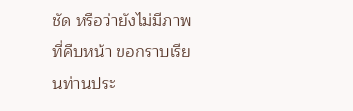ชัด หรือว่ายังไม่มีภาพที่คืบหน้า ขอกราบเรียนท่านประ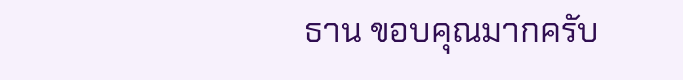ธาน ขอบคุณมากครับ